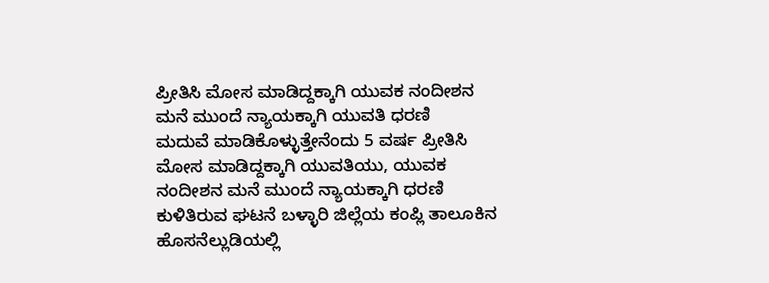ಪ್ರೀತಿಸಿ ಮೋಸ ಮಾಡಿದ್ದಕ್ಕಾಗಿ ಯುವಕ ನಂದೀಶನ ಮನೆ ಮುಂದೆ ನ್ಯಾಯಕ್ಕಾಗಿ ಯುವತಿ ಧರಣಿ
ಮದುವೆ ಮಾಡಿಕೊಳ್ಳುತ್ತೇನೆಂದು 5 ವರ್ಷ ಪ್ರೀತಿಸಿ ಮೋಸ ಮಾಡಿದ್ದಕ್ಕಾಗಿ ಯುವತಿಯು, ಯುವಕ ನಂದೀಶನ ಮನೆ ಮುಂದೆ ನ್ಯಾಯಕ್ಕಾಗಿ ಧರಣಿ ಕುಳಿತಿರುವ ಘಟನೆ ಬಳ್ಳಾರಿ ಜಿಲ್ಲೆಯ ಕಂಪ್ಲಿ ತಾಲೂಕಿನ ಹೊಸನೆಲ್ಲುಡಿಯಲ್ಲಿ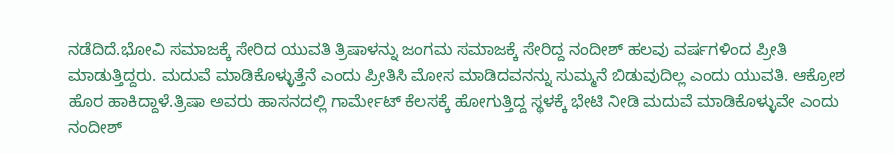ನಡೆದಿದೆ.ಭೋವಿ ಸಮಾಜಕ್ಕೆ ಸೇರಿದ ಯುವತಿ ತ್ರಿಷಾಳನ್ನು ಜಂಗಮ ಸಮಾಜಕ್ಕೆ ಸೇರಿದ್ದ ನಂದೀಶ್ ಹಲವು ವರ್ಷಗಳಿಂದ ಪ್ರೀತಿ ಮಾಡುತ್ತಿದ್ದರು. ಮದುವೆ ಮಾಡಿಕೊಳ್ಳುತ್ತೆನೆ ಎಂದು ಪ್ರೀತಿಸಿ ಮೋಸ ಮಾಡಿದವನನ್ನು ಸುಮ್ಮನೆ ಬಿಡುವುದಿಲ್ಲ ಎಂದು ಯುವತಿ. ಆಕ್ರೋಶ ಹೊರ ಹಾಕಿದ್ದಾಳೆ.ತ್ರಿಷಾ ಅವರು ಹಾಸನದಲ್ಲಿ ಗಾರ್ಮೇಟ್ ಕೆಲಸಕ್ಕೆ ಹೋಗುತ್ತಿದ್ದ ಸ್ಥಳಕ್ಕೆ ಭೇಟಿ ನೀಡಿ ಮದುವೆ ಮಾಡಿಕೊಳ್ಳುವೇ ಎಂದು ನಂದೀಶ್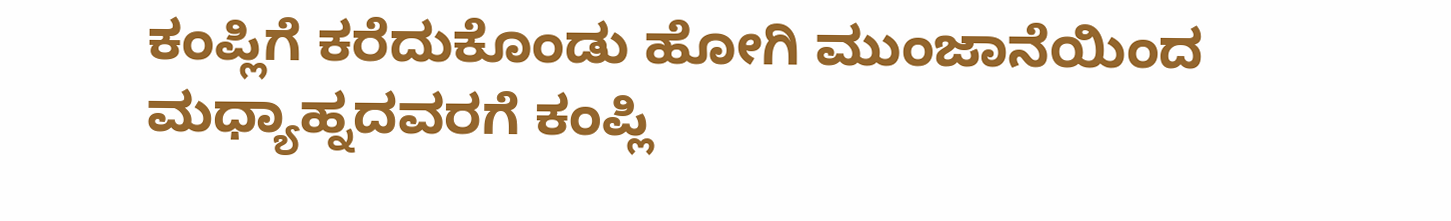ಕಂಪ್ಲಿಗೆ ಕರೆದುಕೊಂಡು ಹೋಗಿ ಮುಂಜಾನೆಯಿಂದ ಮಧ್ಯಾಹ್ನದವರಗೆ ಕಂಪ್ಲಿ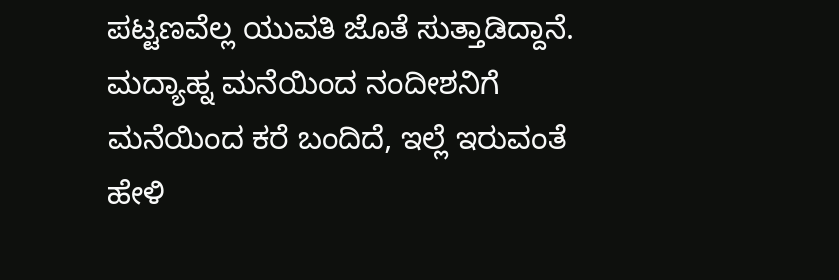ಪಟ್ಟಣವೆಲ್ಲ ಯುವತಿ ಜೊತೆ ಸುತ್ತಾಡಿದ್ದಾನೆ. ಮದ್ಯಾಹ್ನ ಮನೆಯಿಂದ ನಂದೀಶನಿಗೆ ಮನೆಯಿಂದ ಕರೆ ಬಂದಿದೆ, ಇಲ್ಲೆ ಇರುವಂತೆ ಹೇಳಿ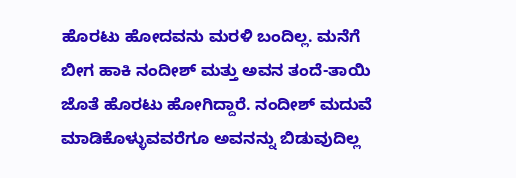ಹೊರಟು ಹೋದವನು ಮರಳಿ ಬಂದಿಲ್ಲ. ಮನೆಗೆ ಬೀಗ ಹಾಕಿ ನಂದೀಶ್ ಮತ್ತು ಅವನ ತಂದೆ-ತಾಯಿ ಜೊತೆ ಹೊರಟು ಹೋಗಿದ್ದಾರೆ. ನಂದೀಶ್ ಮದುವೆ ಮಾಡಿಕೊಳ್ಳುವವರೆಗೂ ಅವನನ್ನು ಬಿಡುವುದಿಲ್ಲ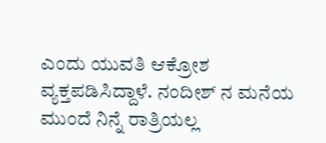ಎಂದು ಯುವತಿ ಆಕ್ರೋಶ ವ್ಯಕ್ತಪಡಿಸಿದ್ದಾಳೆ. ನಂದೀಶ್ ನ ಮನೆಯ ಮುಂದೆ ನಿನ್ನೆ ರಾತ್ರಿಯಲ್ಲ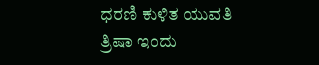ಧರಣಿ ಕುಳಿತ ಯುವತಿ ತ್ರಿಷಾ ಇಂದು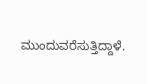ಮುಂದುವರೆಸುತ್ತಿದ್ದಾಳೆ.